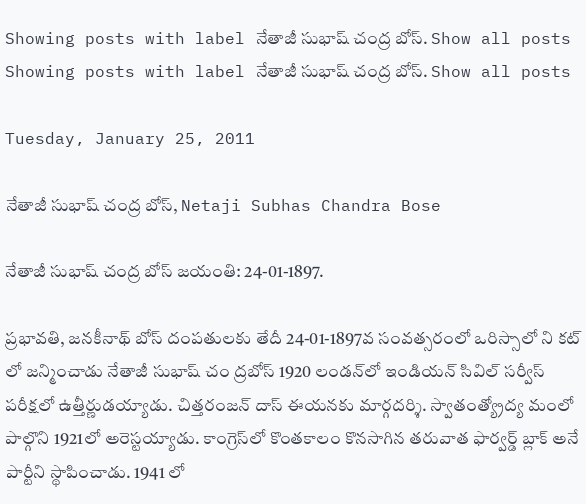Showing posts with label నేతాజీ సుభాష్‌ చంద్ర బోస్. Show all posts
Showing posts with label నేతాజీ సుభాష్‌ చంద్ర బోస్. Show all posts

Tuesday, January 25, 2011

నేతాజీ సుభాష్‌ చంద్ర బోస్, Netaji Subhas Chandra Bose

నేతాజీ సుభాష్‌ చంద్ర బోస్‌ జయంతి: 24-01-1897.

ప్రభావతి, జనకీనాథ్‌ బోస్‌ దంపతులకు తేదీ 24-01-1897వ సంవత్సరంలో ఒరిస్సాలో ని కట్‌ లో జన్మించాడు నేతాజీ సుభాష్‌ చం ద్రబోస్‌ 1920 లండన్‌లో ఇండియన్‌ సివిల్‌ సర్వీస్‌ పరీక్షలో ఉత్తీర్ణుడయ్యాడు. చిత్తరంజన్‌ దాస్‌ ఈయనకు మార్గదర్శి. స్వాతంత్య్రోద్య మంలో పాల్గొని 1921లో అరెస్టయ్యాడు. కాంగ్రెస్‌లో కొంతకాలం కొనసాగిన తరువాత ఫార్వర్డ్‌ బ్లాక్‌ అనే పార్టీని స్థాపించాడు. 1941 లో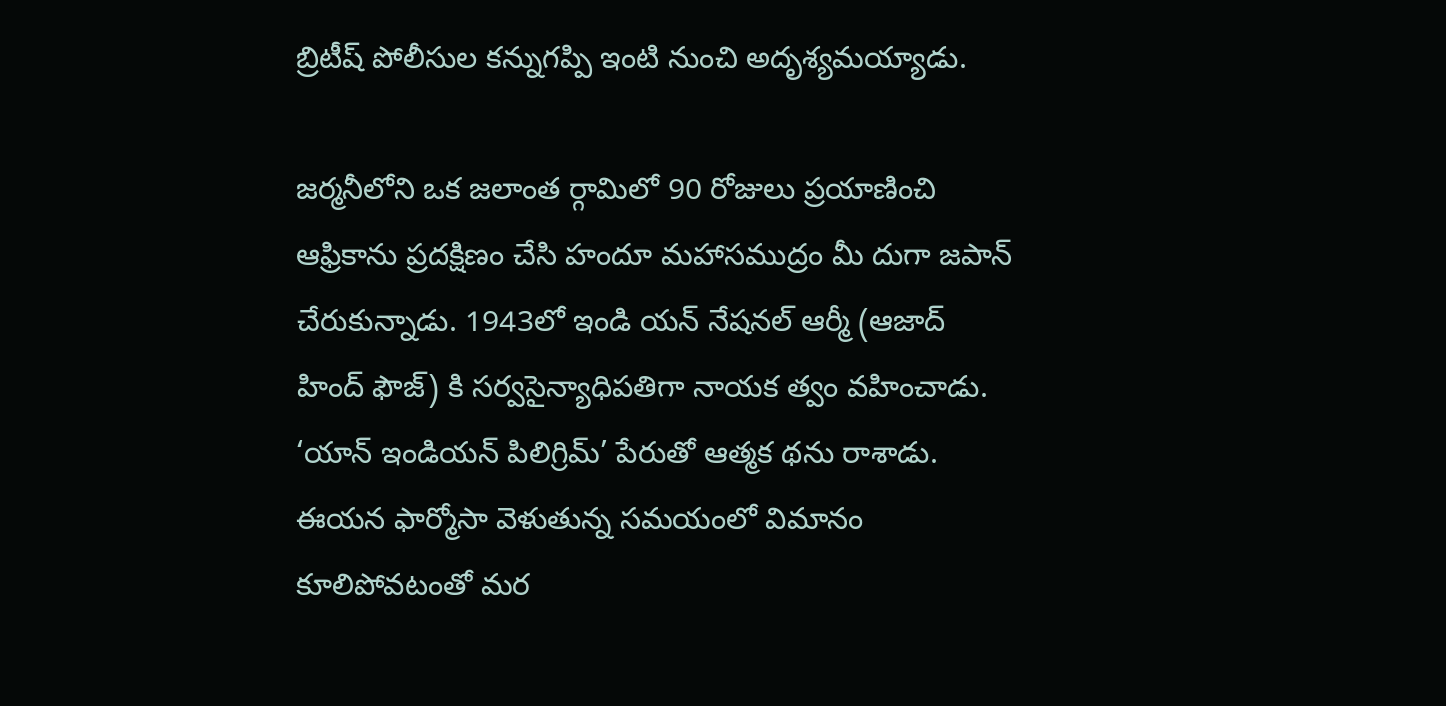బ్రిటీష్‌ పోలీసుల కన్నుగప్పి ఇంటి నుంచి అదృశ్యమయ్యాడు.

జర్మనీలోని ఒక జలాంత ర్గామిలో 90 రోజులు ప్రయాణించి ఆఫ్రికాను ప్రదక్షిణం చేసి హందూ మహాసముద్రం మీ దుగా జపాన్‌ చేరుకున్నాడు. 1943లో ఇండి యన్‌ నేషనల్‌ ఆర్మీ (ఆజాద్‌ హింద్‌ ఫౌజ్‌) కి సర్వసైన్యాధిపతిగా నాయక త్వం వహించాడు. ‘యాన్‌ ఇండియన్‌ పిలిగ్రిమ్‌’ పేరుతో ఆత్మక థను రాశాడు. ఈయన ఫార్మోసా వెళుతున్న సమయంలో విమానం కూలిపోవటంతో మర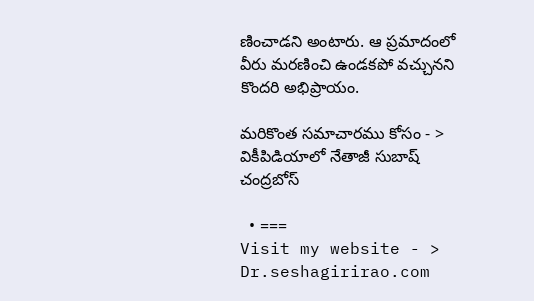ణించాడని అంటారు. ఆ ప్రమాదంలో వీరు మరణించి ఉండకపో వచ్చునని కొందరి అభిప్రాయం.

మరికొంత సమాచారము కోసం - > వికీపిడియాలో నేతాజీ సుబాష్ చంద్రబోస్

  • ===
Visit my website - > Dr.seshagirirao.com